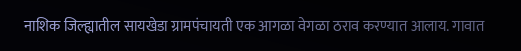नाशिक जिल्ह्यातील सायखेडा ग्रामपंचायती एक आगळा वेगळा ठराव करण्यात आलाय. गावात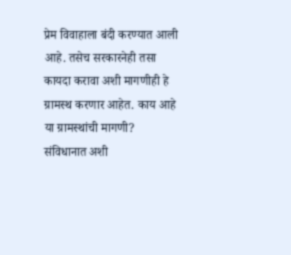प्रेम विवाहाला बंदी करण्यात आली आहे. तसेच सरकारनेही तसा कायदा करावा अशी मागणीही हे ग्रामस्थ करणार आहेत. काय आहे या ग्रामस्थांची मागणी? संविधानात अशी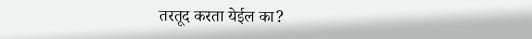तरतूद करता येईल का?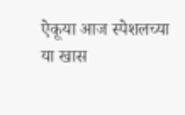ऐकूया आज स्पेशलच्या या खास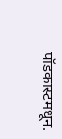पॉडकास्टमधून.